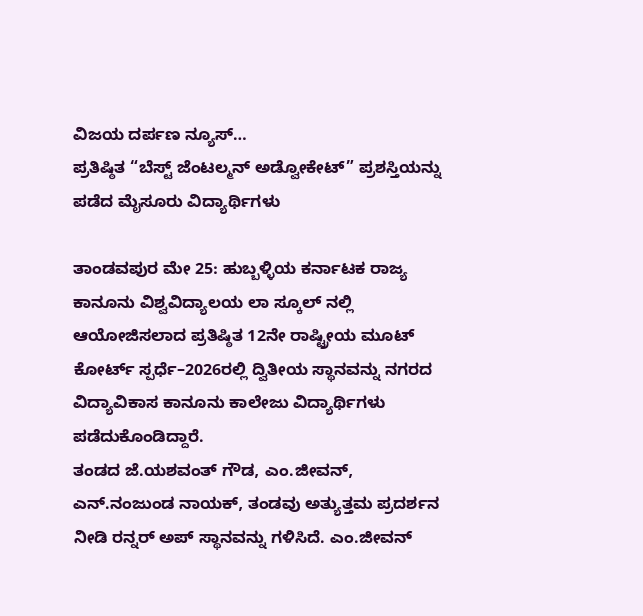ವಿಜಯ ದರ್ಪಣ ನ್ಯೂಸ್…
ಪ್ರತಿಷ್ಠಿತ “ಬೆಸ್ಟ್ ಜೆಂಟಲ್ಮನ್ ಅಡ್ವೋಕೇಟ್” ಪ್ರಶಸ್ತಿಯನ್ನು ಪಡೆದ ಮೈಸೂರು ವಿದ್ಯಾರ್ಥಿಗಳು

ತಾಂಡವಪುರ ಮೇ 25: ಹುಬ್ಬಳ್ಳಿಯ ಕರ್ನಾಟಕ ರಾಜ್ಯ ಕಾನೂನು ವಿಶ್ವವಿದ್ಯಾಲಯ ಲಾ ಸ್ಕೂಲ್ ನಲ್ಲಿ ಆಯೋಜಿಸಲಾದ ಪ್ರತಿಷ್ಠಿತ 12ನೇ ರಾಷ್ಟ್ರೀಯ ಮೂಟ್ ಕೋರ್ಟ್ ಸ್ಪರ್ಧೆ–2026ರಲ್ಲಿ ದ್ವಿತೀಯ ಸ್ಥಾನವನ್ನು ನಗರದ ವಿದ್ಯಾವಿಕಾಸ ಕಾನೂನು ಕಾಲೇಜು ವಿದ್ಯಾರ್ಥಿಗಳು ಪಡೆದುಕೊಂಡಿದ್ದಾರೆ.
ತಂಡದ ಜೆ.ಯಶವಂತ್ ಗೌಡ, ಎಂ.ಜೀವನ್, ಎನ್.ನಂಜುಂಡ ನಾಯಕ್, ತಂಡವು ಅತ್ಯುತ್ತಮ ಪ್ರದರ್ಶನ ನೀಡಿ ರನ್ನರ್ ಅಪ್ ಸ್ಥಾನವನ್ನು ಗಳಿಸಿದೆ. ಎಂ.ಜೀವನ್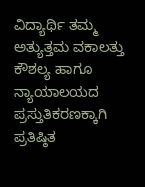ವಿದ್ಯಾರ್ಥಿ ತಮ್ಮ ಅತ್ಯುತ್ತಮ ವಕಾಲತ್ತು ಕೌಶಲ್ಯ ಹಾಗೂ ನ್ಯಾಯಾಲಯದ ಪ್ರಸ್ತುತಿಕರಣಕ್ಕಾಗಿ ಪ್ರತಿಷ್ಠಿತ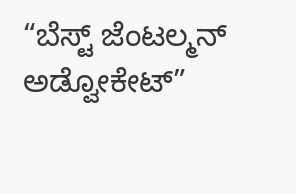“ಬೆಸ್ಟ್ ಜೆಂಟಲ್ಮನ್ ಅಡ್ವೋಕೇಟ್”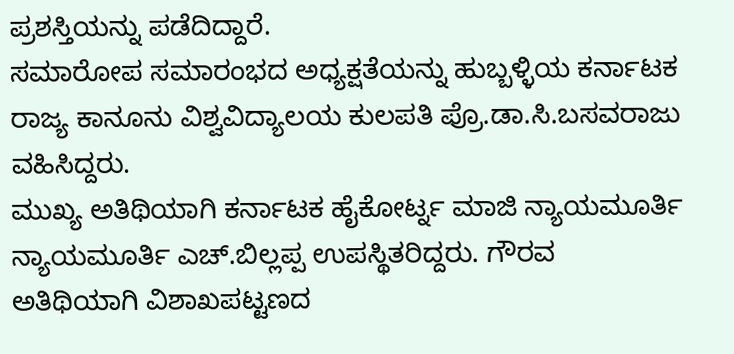ಪ್ರಶಸ್ತಿಯನ್ನು ಪಡೆದಿದ್ದಾರೆ.
ಸಮಾರೋಪ ಸಮಾರಂಭದ ಅಧ್ಯಕ್ಷತೆಯನ್ನು ಹುಬ್ಬಳ್ಳಿಯ ಕರ್ನಾಟಕ ರಾಜ್ಯ ಕಾನೂನು ವಿಶ್ವವಿದ್ಯಾಲಯ ಕುಲಪತಿ ಪ್ರೊ.ಡಾ.ಸಿ.ಬಸವರಾಜು ವಹಿಸಿದ್ದರು.
ಮುಖ್ಯ ಅತಿಥಿಯಾಗಿ ಕರ್ನಾಟಕ ಹೈಕೋರ್ಟ್ನ ಮಾಜಿ ನ್ಯಾಯಮೂರ್ತಿ ನ್ಯಾಯಮೂರ್ತಿ ಎಚ್.ಬಿಲ್ಲಪ್ಪ ಉಪಸ್ಥಿತರಿದ್ದರು. ಗೌರವ ಅತಿಥಿಯಾಗಿ ವಿಶಾಖಪಟ್ಟಣದ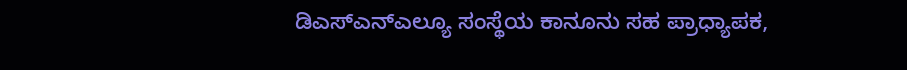ಡಿಎಸ್ಎನ್ಎಲ್ಯೂ ಸಂಸ್ಥೆಯ ಕಾನೂನು ಸಹ ಪ್ರಾಧ್ಯಾಪಕ,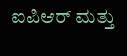ಐಪಿಆರ್ ಮತ್ತು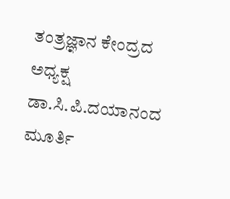ತಂತ್ರಜ್ಞಾನ ಕೇಂದ್ರದ ಅಧ್ಯಕ್ಷ ಡಾ.ಸಿ.ಪಿ.ದಯಾನಂದ ಮೂರ್ತಿ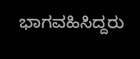ಭಾಗವಹಿಸಿದ್ದರು